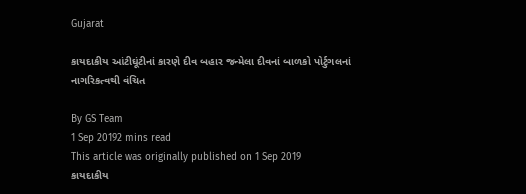Gujarat

કાયદાકીય આંટીઘૂંટીનાં કારણે દીવ બહાર જન્મેલા દીવનાં બાળકો પોર્ટુગલનાં નાગરિકત્વથી વંચિત

By GS Team
1 Sep 20192 mins read
This article was originally published on 1 Sep 2019
કાયદાકીય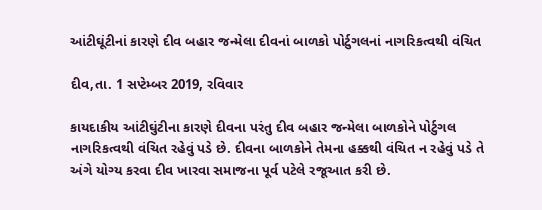આંટીઘૂંટીનાં કારણે દીવ બહાર જન્મેલા દીવનાં બાળકો પોર્ટુગલનાં નાગરિકત્વથી વંચિત

દીવ,તા. 1 સપ્ટેમ્બર 2019, રવિવાર

કાયદાકીય આંટીઘુંટીના કારણે દીવના પરંતુ દીવ બહાર જન્મેલા બાળકોને પોર્ટુગલ નાગરિકત્વથી વંચિત રહેવું પડે છે. દીવના બાળકોને તેમના હક્કથી વંચિત ન રહેવું પડે તે અંગે યોગ્ય કરવા દીવ ખારવા સમાજના પૂર્વ પટેલે રજૂઆત કરી છે.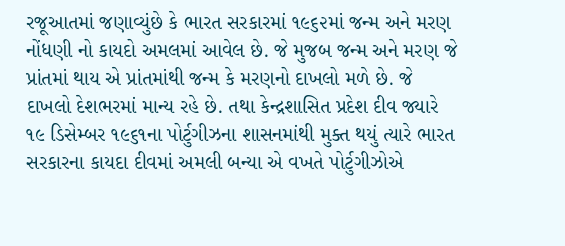રજૂઆતમાં જણાવ્યુંછે કે ભારત સરકારમાં ૧૯૬૨માં જન્મ અને મરણ નોંધણી નો કાયદો અમલમાં આવેલ છે. જે મુજબ જન્મ અને મરણ જે પ્રાંતમાં થાય એ પ્રાંતમાંથી જન્મ કે મરણનો દાખલો મળે છે. જે દાખલો દેશભરમાં માન્ય રહે છે. તથા કેન્દ્રશાસિત પ્રદેશ દીવ જ્યારે ૧૯ ડિસેમ્બર ૧૯૬૧ના પોર્ટુગીઝના શાસનમાંથી મુક્ત થયું ત્યારે ભારત સરકારના કાયદા દીવમાં અમલી બન્યા એ વખતે પોર્ટુગીઝોએ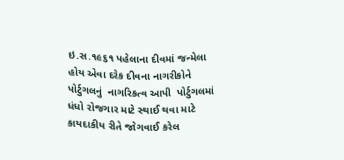ઇ.સ.૧૯૬૧ પહેલાના દીવમાં જન્મેલા હોય એવા દરેક દીવના નાગરીકોને પોર્ટુગલનું  નાગરિકત્વ આપી  પોર્ટુગલમાં ધંધો રોજગાર માટે સ્થાઈ થવા માટે કાયદાકીય રીતે જોગવાઈ કરેલ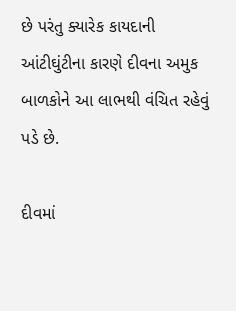છે પરંતુ ક્યારેક કાયદાની આંટીઘુંટીના કારણે દીવના અમુક બાળકોને આ લાભથી વંચિત રહેવું પડે છે.

દીવમાં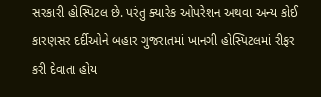સરકારી હોસ્પિટલ છે. પરંતુ ક્યારેક ઓપરેશન અથવા અન્ય કોઈ કારણસર દર્દીઓને બહાર ગુજરાતમાં ખાનગી હોસ્પિટલમાં રીફર કરી દેવાતા હોય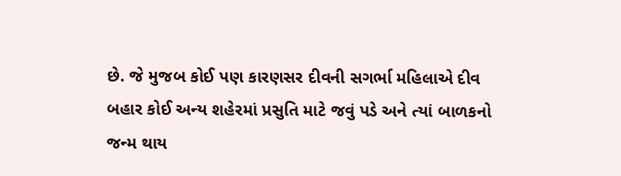છે. જે મુજબ કોઈ પણ કારણસર દીવની સગર્ભા મહિલાએ દીવ બહાર કોઈ અન્ય શહેરમાં પ્રસુતિ માટે જવું પડે અને ત્યાં બાળકનો જન્મ થાય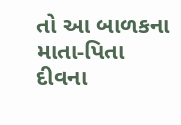તો આ બાળકના માતા-પિતા દીવના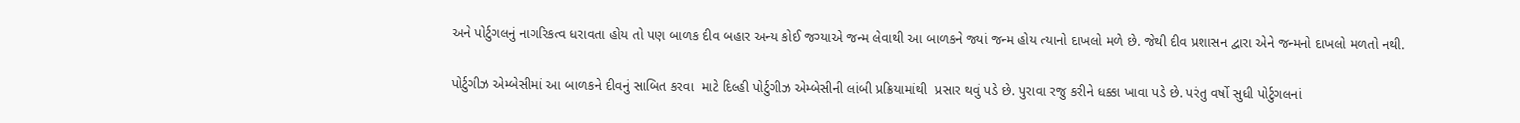અને પોર્ટુગલનું નાગરિકત્વ ધરાવતા હોય તો પણ બાળક દીવ બહાર અન્ય કોઈ જગ્યાએ જન્મ લેવાથી આ બાળકને જ્યાં જન્મ હોય ત્યાનો દાખલો મળે છે. જેથી દીવ પ્રશાસન દ્વારા એને જન્મનો દાખલો મળતો નથી.

પોર્ટુગીઝ એમ્બેસીમાં આ બાળકને દીવનું સાબિત કરવા  માટે દિલ્હી પોર્ટુગીઝ એમ્બેસીની લાંબી પ્રક્રિયામાંથી  પ્રસાર થવું પડે છે. પુરાવા રજુ કરીને ધક્કા ખાવા પડે છે. પરંતુ વર્ષો સુધી પોર્ટુગલનાં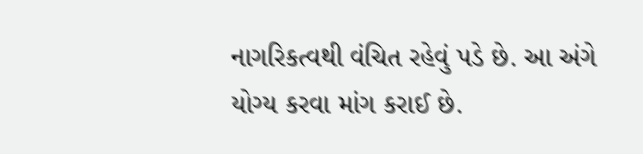નાગરિકત્વથી વંચિત રહેવું પડે છે. આ અંગે યોગ્ય કરવા માંગ કરાઈ છે.